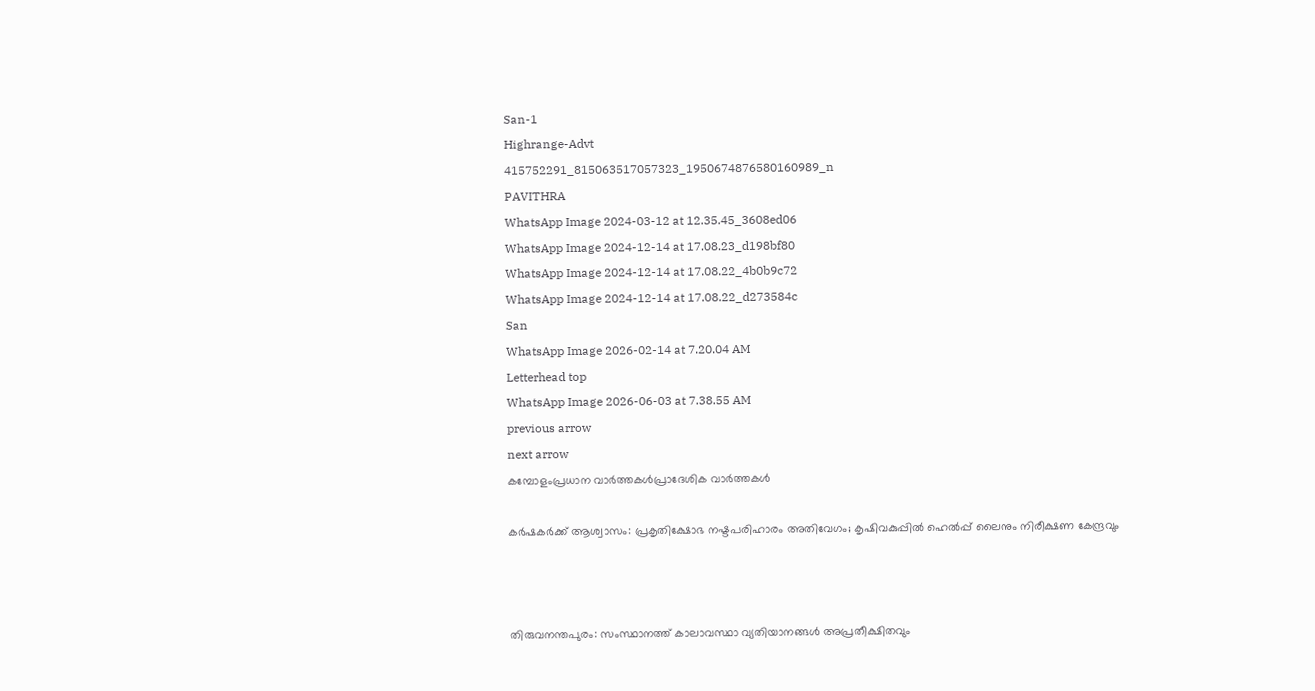San-1
Highrange-Advt
415752291_815063517057323_1950674876580160989_n
PAVITHRA
WhatsApp Image 2024-03-12 at 12.35.45_3608ed06
WhatsApp Image 2024-12-14 at 17.08.23_d198bf80
WhatsApp Image 2024-12-14 at 17.08.22_4b0b9c72
WhatsApp Image 2024-12-14 at 17.08.22_d273584c
San
WhatsApp Image 2026-02-14 at 7.20.04 AM
Letterhead top
WhatsApp Image 2026-06-03 at 7.38.55 AM
previous arrow
next arrow
കമ്പോളംപ്രധാന വാര്‍ത്തകള്‍പ്രാദേശിക വാർത്തകൾ

കർഷകർക്ക് ആശ്വാസം: പ്രകൃതിക്ഷോഭ നഷ്ടപരിഹാരം അതിവേഗം; കൃഷിവകുപ്പിൽ ഹെൽപ്പ് ലൈനും നിരീക്ഷണ കേന്ദ്രവും



തിരുവനന്തപുരം: സംസ്ഥാനത്ത് കാലാവസ്ഥാ വ്യതിയാനങ്ങൾ അപ്രതീക്ഷിതവും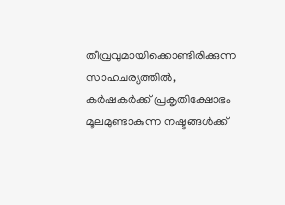തീവ്രവുമായിക്കൊണ്ടിരിക്കുന്ന സാഹചര്യത്തിൽ, കർഷകർക്ക് പ്രകൃതിക്ഷോഭം മൂലമുണ്ടാകുന്ന നഷ്ടങ്ങൾക്ക്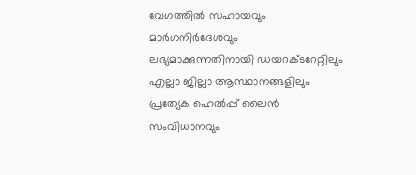വേഗത്തിൽ സഹായവും മാർഗനിർദേശവും ലഭ്യമാക്കുന്നതിനായി ഡയറക്ടറേറ്റിലും എല്ലാ ജില്ലാ ആസ്ഥാനങ്ങളിലും പ്രത്യേക ഹെൽപ്പ് ലൈൻ സംവിധാനവും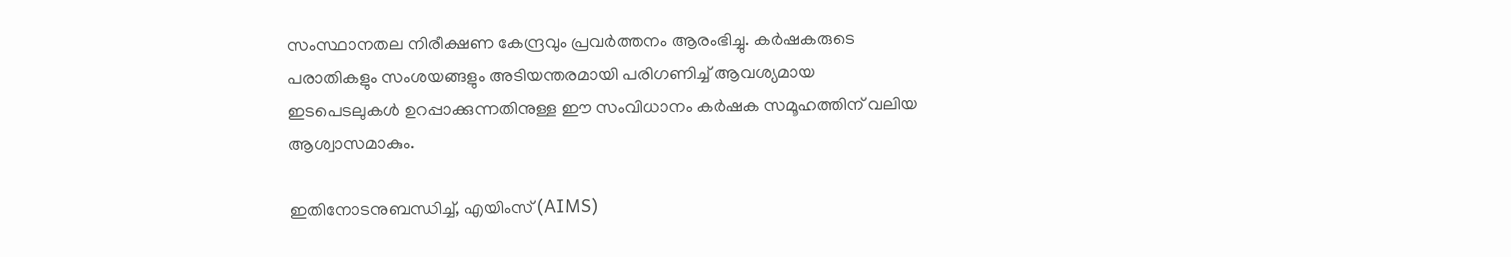സംസ്ഥാനതല നിരീക്ഷണ കേന്ദ്രവും പ്രവർത്തനം ആരംഭിച്ചു. കർഷകരുടെ പരാതികളും സംശയങ്ങളും അടിയന്തരമായി പരിഗണിച്ച് ആവശ്യമായ ഇടപെടലുകൾ ഉറപ്പാക്കുന്നതിനുള്ള ഈ സംവിധാനം കർഷക സമൂഹത്തിന് വലിയ ആശ്വാസമാകും.

ഇതിനോടനുബന്ധിച്ച്, എയിംസ് (AIMS)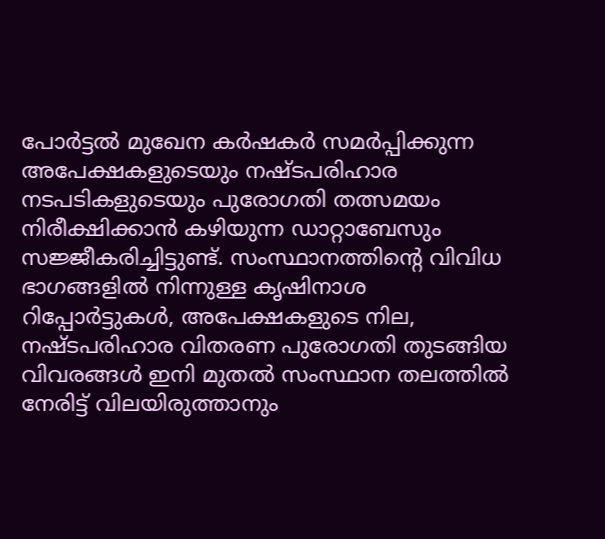പോർട്ടൽ മുഖേന കർഷകർ സമർപ്പിക്കുന്ന അപേക്ഷകളുടെയും നഷ്ടപരിഹാര നടപടികളുടെയും പുരോഗതി തത്സമയം നിരീക്ഷിക്കാൻ കഴിയുന്ന ഡാറ്റാബേസും സജ്ജീകരിച്ചിട്ടുണ്ട്. സംസ്ഥാനത്തിന്റെ വിവിധ ഭാഗങ്ങളിൽ നിന്നുള്ള കൃഷിനാശ റിപ്പോർട്ടുകൾ, അപേക്ഷകളുടെ നില, നഷ്ടപരിഹാര വിതരണ പുരോഗതി തുടങ്ങിയ വിവരങ്ങൾ ഇനി മുതൽ സംസ്ഥാന തലത്തിൽ നേരിട്ട് വിലയിരുത്താനും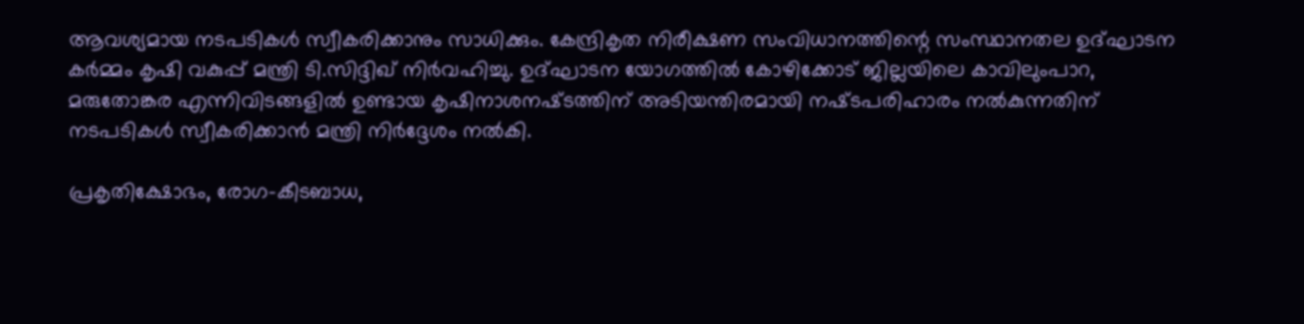ആവശ്യമായ നടപടികൾ സ്വീകരിക്കാനും സാധിക്കും. കേന്ദ്രികൃത നിരീക്ഷണ സംവിധാനത്തിന്റെ സംസ്ഥാനതല ഉദ്‌ഘാടന കർമ്മം കൃഷി വകുപ്പ് മന്ത്രി ടി.സിദ്ദിഖ് നിർവഹിച്ചു. ഉദ്‌ഘാടന യോഗത്തിൽ കോഴിക്കോട് ജില്ലയിലെ കാവിലുംപാറ, മരുതോങ്കര എന്നിവിടങ്ങളിൽ ഉണ്ടായ കൃഷിനാശനഷ്‌ടത്തിന് അടിയന്തിരമായി നഷ്‌ടപരിഹാരം നൽകുന്നതിന് നടപടികൾ സ്വീകരിക്കാൻ മന്ത്രി നിർദ്ദേശം നൽകി.

പ്രകൃതിക്ഷോഭം, രോഗ-കീടബാധ,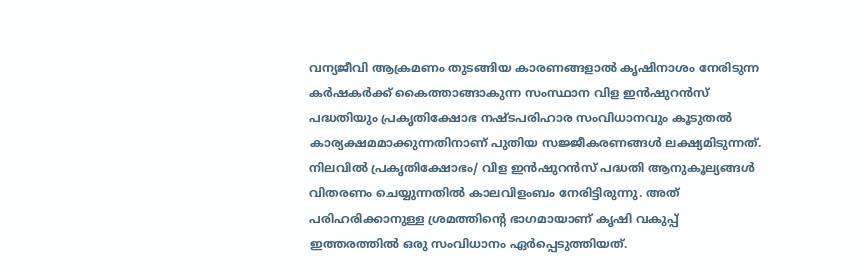വന്യജീവി ആക്രമണം തുടങ്ങിയ കാരണങ്ങളാൽ കൃഷിനാശം നേരിടുന്ന കർഷകർക്ക് കൈത്താങ്ങാകുന്ന സംസ്ഥാന വിള ഇൻഷുറൻസ് പദ്ധതിയും പ്രകൃതിക്ഷോഭ നഷ്ടപരിഹാര സംവിധാനവും കൂടുതൽ കാര്യക്ഷമമാക്കുന്നതിനാണ് പുതിയ സജ്ജീകരണങ്ങൾ ലക്ഷ്യമിടുന്നത്. നിലവിൽ പ്രകൃതിക്ഷോഭം/ വിള ഇൻഷുറൻസ് പദ്ധതി ആനുകൂല്യങ്ങൾ വിതരണം ചെയ്യുന്നതിൽ കാലവിളംബം നേരിട്ടിരുന്നു. അത് പരിഹരിക്കാനുള്ള ശ്രമത്തിന്റെ ഭാഗമായാണ് കൃഷി വകുപ്പ് ഇത്തരത്തിൽ ഒരു സംവിധാനം ഏർപ്പെടുത്തിയത്.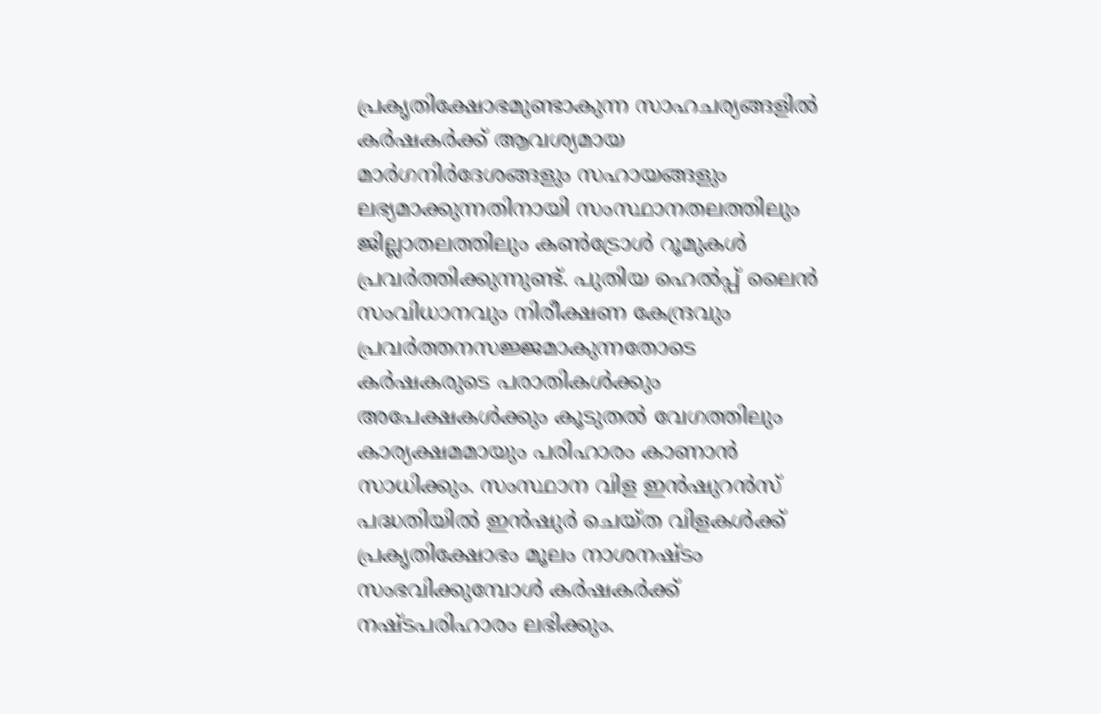പ്രകൃതിക്ഷോഭമുണ്ടാകുന്ന സാഹചര്യങ്ങളിൽ കർഷകർക്ക് ആവശ്യമായ മാർഗനിർദേശങ്ങളും സഹായങ്ങളും ലഭ്യമാക്കുന്നതിനായി സംസ്ഥാനതലത്തിലും ജില്ലാതലത്തിലും കൺട്രോൾ റൂമുകൾ പ്രവർത്തിക്കുന്നുണ്ട്. പുതിയ ഹെൽപ്പ് ലൈൻ സംവിധാനവും നിരീക്ഷണ കേന്ദ്രവും പ്രവർത്തനസജ്ജമാകുന്നതോടെ കർഷകരുടെ പരാതികൾക്കും അപേക്ഷകൾക്കും കൂടുതൽ വേഗത്തിലും കാര്യക്ഷമമായും പരിഹാരം കാണാൻ സാധിക്കും. സംസ്ഥാന വിള ഇൻഷുറൻസ് പദ്ധതിയിൽ ഇൻഷുർ ചെയ്ത വിളകൾക്ക് പ്രകൃതിക്ഷോഭം മൂലം നാശനഷ്ടം സംഭവിക്കുമ്പോൾ കർഷകർക്ക് നഷ്ടപരിഹാരം ലഭിക്കും.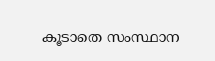കൂടാതെ സംസ്ഥാന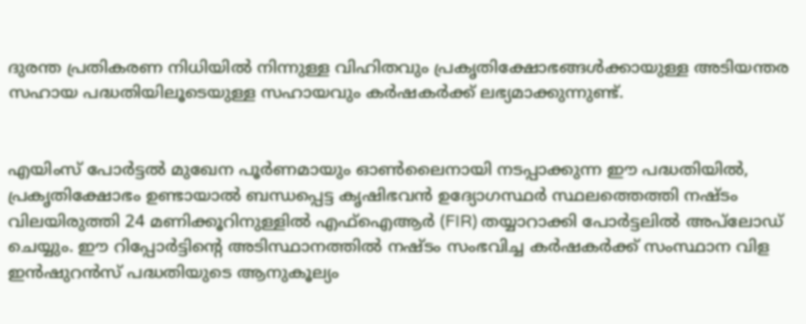ദുരന്ത പ്രതികരണ നിധിയിൽ നിന്നുള്ള വിഹിതവും പ്രകൃതിക്ഷോഭങ്ങൾക്കായുള്ള അടിയന്തര സഹായ പദ്ധതിയിലൂടെയുള്ള സഹായവും കർഷകർക്ക് ലഭ്യമാക്കുന്നുണ്ട്.


എയിംസ് പോർട്ടൽ മുഖേന പൂർണമായും ഓൺലൈനായി നടപ്പാക്കുന്ന ഈ പദ്ധതിയിൽ, പ്രകൃതിക്ഷോഭം ഉണ്ടായാൽ ബന്ധപ്പെട്ട കൃഷിഭവൻ ഉദ്യോഗസ്ഥർ സ്ഥലത്തെത്തി നഷ്ടം വിലയിരുത്തി 24 മണിക്കൂറിനുള്ളിൽ എഫ്ഐആർ (FIR) തയ്യാറാക്കി പോർട്ടലിൽ അപ്‌ലോഡ് ചെയ്യും. ഈ റിപ്പോർട്ടിന്റെ അടിസ്ഥാനത്തിൽ നഷ്ടം സംഭവിച്ച കർഷകർക്ക് സംസ്ഥാന വിള ഇൻഷുറൻസ് പദ്ധതിയുടെ ആനുകൂല്യം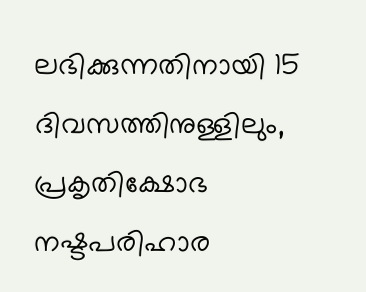ലഭിക്കുന്നതിനായി 15 ദിവസത്തിനുള്ളിലും, പ്രകൃതിക്ഷോഭ നഷ്ടപരിഹാര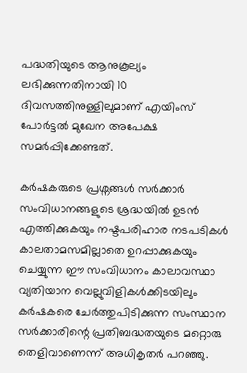പദ്ധതിയുടെ ആനുകൂല്യം ലഭിക്കുന്നതിനായി 10 ദിവസത്തിനുള്ളിലുമാണ് എയിംസ് പോർട്ടൽ മുഖേന അപേക്ഷ സമർപ്പിക്കേണ്ടത്.

കർഷകരുടെ പ്രശ്നങ്ങൾ സർക്കാർ സംവിധാനങ്ങളുടെ ശ്രദ്ധയിൽ ഉടൻ എത്തിക്കുകയും നഷ്ടപരിഹാര നടപടികൾ കാലതാമസമില്ലാതെ ഉറപ്പാക്കുകയും ചെയ്യുന്ന ഈ സംവിധാനം കാലാവസ്ഥാ വ്യതിയാന വെല്ലുവിളികൾക്കിടയിലും കർഷകരെ ചേർത്തുപിടിക്കുന്ന സംസ്ഥാന സർക്കാരിന്റെ പ്രതിബദ്ധതയുടെ മറ്റൊരു തെളിവാണെന്ന് അധികൃതർ പറഞ്ഞു.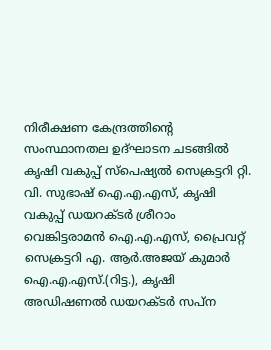നിരീക്ഷണ കേന്ദ്രത്തിന്റെ സംസ്ഥാനതല ഉദ്‌ഘാടന ചടങ്ങിൽ കൃഷി വകുപ്പ് സ്പെഷ്യൽ സെക്രട്ടറി റ്റി. വി. സുഭാഷ് ഐ.എ.എസ്, കൃഷി വകുപ്പ് ഡയറക്ടർ ശ്രീറാം വെങ്കിട്ടരാമൻ ഐ.എ.എസ്, പ്രൈവറ്റ് സെക്രട്ടറി എ. ആർ.അജയ് കുമാർ ഐ.എ.എസ്.(റിട്ട.), കൃഷി അഡിഷണൽ ഡയറക്ടർ സപ്ന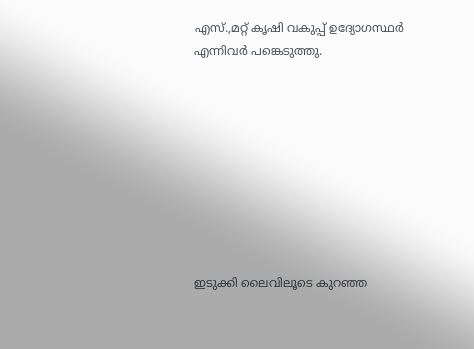എസ്.,മറ്റ് കൃഷി വകുപ്പ് ഉദ്യോഗസ്ഥർ എന്നിവർ പങ്കെടുത്തു.









ഇടുക്കി ലൈവിലൂടെ കുറഞ്ഞ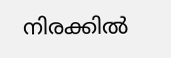നിരക്കിൽ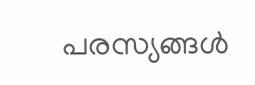പരസ്യങ്ങൾ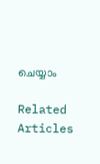ചെയ്യാം

Related Articles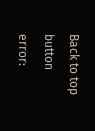Back to top button
error: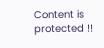Content is protected !!